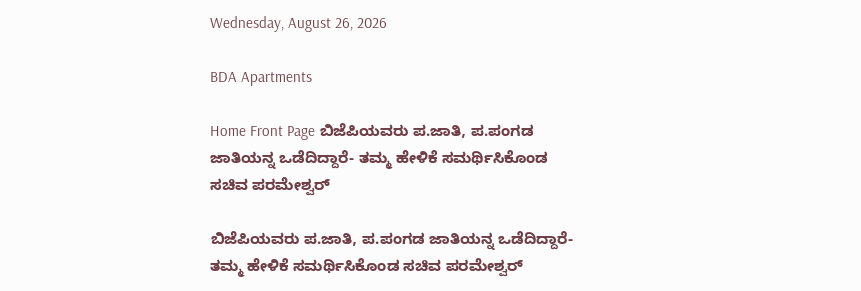Wednesday, August 26, 2026

BDA Apartments

Home Front Page ಬಿಜೆಪಿಯವರು ಪ.ಜಾತಿ, ಪ.ಪಂಗಡ ಜಾತಿಯನ್ನ ಒಡೆದಿದ್ದಾರೆ- ತಮ್ಮ ಹೇಳಿಕೆ ಸಮರ್ಥಿಸಿಕೊಂಡ ಸಚಿವ ಪರಮೇಶ್ವರ್

ಬಿಜೆಪಿಯವರು ಪ.ಜಾತಿ, ಪ.ಪಂಗಡ ಜಾತಿಯನ್ನ ಒಡೆದಿದ್ದಾರೆ- ತಮ್ಮ ಹೇಳಿಕೆ ಸಮರ್ಥಿಸಿಕೊಂಡ ಸಚಿವ ಪರಮೇಶ್ವರ್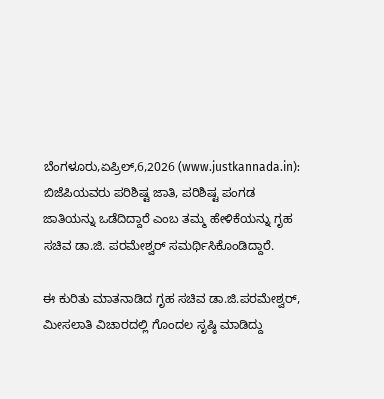ಬೆಂಗಳೂರು,ಏಪ್ರಿಲ್,6,2026 (www.justkannada.in): ಬಿಜೆಪಿಯವರು ಪರಿಶಿಷ್ಟ ಜಾತಿ, ಪರಿಶಿಷ್ಟ ಪಂಗಡ ಜಾತಿಯನ್ನು ಒಡೆದಿದ್ದಾರೆ ಎಂಬ ತಮ್ಮ ಹೇಳಿಕೆಯನ್ನು ಗೃಹ ಸಚಿವ ಡಾ.ಜಿ. ಪರಮೇಶ್ವರ್ ಸಮರ್ಥಿಸಿಕೊಂಡಿದ್ದಾರೆ.

ಈ ಕುರಿತು ಮಾತನಾಡಿದ ಗೃಹ ಸಚಿವ ಡಾ.ಜಿ.ಪರಮೇಶ್ವರ್,  ಮೀಸಲಾತಿ ವಿಚಾರದಲ್ಲಿ ಗೊಂದಲ ಸೃಷ್ಠಿ ಮಾಡಿದ್ದು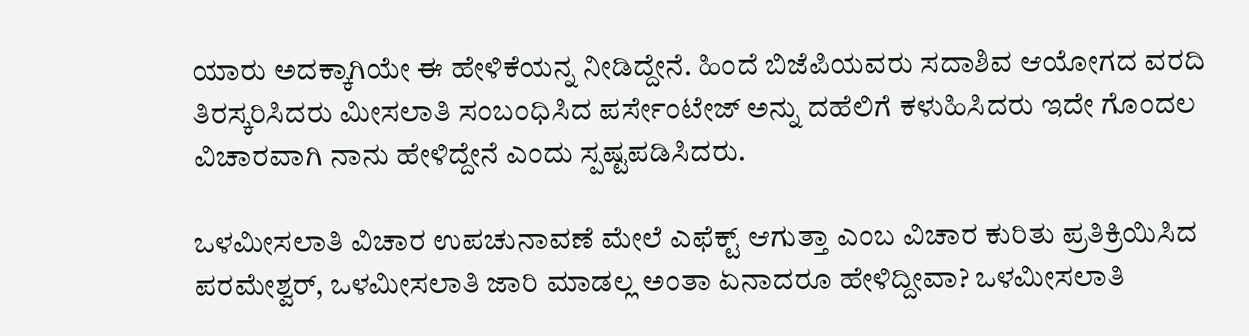ಯಾರು ಅದಕ್ಕಾಗಿಯೇ ಈ ಹೇಳಿಕೆಯನ್ನ ನೀಡಿದ್ದೇನೆ. ಹಿಂದೆ ಬಿಜೆಪಿಯವರು ಸದಾಶಿವ ಆಯೋಗದ ವರದಿ ತಿರಸ್ಕರಿಸಿದರು ಮೀಸಲಾತಿ ಸಂಬಂಧಿಸಿದ ಪರ್ಸೇಂಟೇಜ್ ಅನ್ನು ದಹೆಲಿಗೆ ಕಳುಹಿಸಿದರು ಇದೇ ಗೊಂದಲ ವಿಚಾರವಾಗಿ ನಾನು ಹೇಳಿದ್ದೇನೆ ಎಂದು ಸ್ಪಷ್ಟಪಡಿಸಿದರು.

ಒಳಮೀಸಲಾತಿ ವಿಚಾರ ಉಪಚುನಾವಣೆ ಮೇಲೆ ಎಫೆಕ್ಟ್ ಆಗುತ್ತಾ ಎಂಬ ವಿಚಾರ ಕುರಿತು ಪ್ರತಿಕ್ರಿಯಿಸಿದ ಪರಮೇಶ್ವರ್, ಒಳಮೀಸಲಾತಿ ಜಾರಿ ಮಾಡಲ್ಲ ಅಂತಾ ಏನಾದರೂ ಹೇಳಿದ್ದೀವಾ? ಒಳಮೀಸಲಾತಿ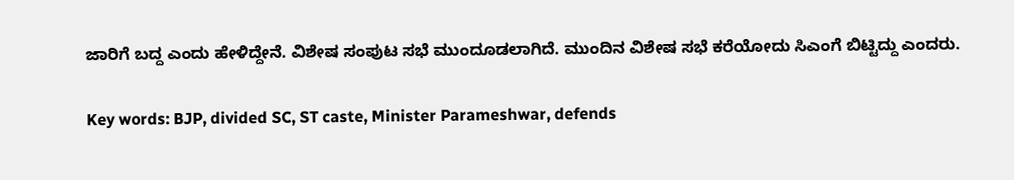ಜಾರಿಗೆ ಬದ್ದ ಎಂದು ಹೇಳಿದ್ದೇನೆ. ವಿಶೇಷ ಸಂಪುಟ ಸಭೆ ಮುಂದೂಡಲಾಗಿದೆ. ಮುಂದಿನ ವಿಶೇಷ ಸಭೆ ಕರೆಯೋದು ಸಿಎಂಗೆ ಬಿಟ್ಟಿದ್ದು ಎಂದರು.

Key words: BJP, divided SC, ST caste, Minister Parameshwar, defends